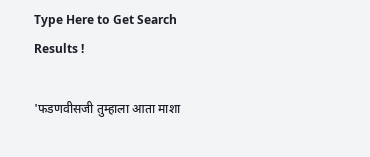Type Here to Get Search Results !

'फडणवीसजी तुम्हाला आता माशा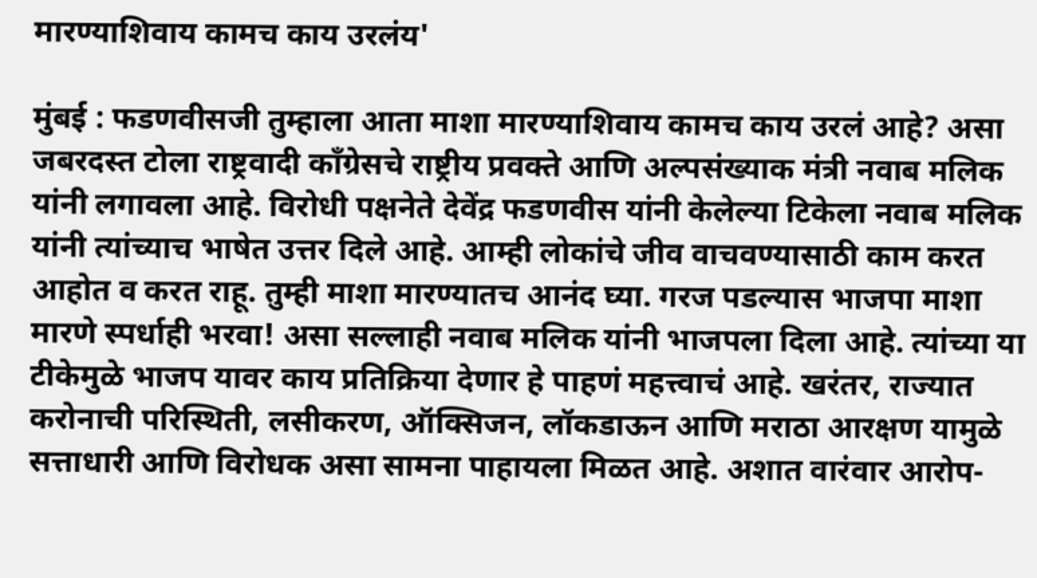मारण्याशिवाय कामच काय उरलंय'

मुंबई : फडणवीसजी तुम्हाला आता माशा मारण्याशिवाय कामच काय उरलं आहे? असा जबरदस्त टोला राष्ट्रवादी काँग्रेसचे राष्ट्रीय प्रवक्ते आणि अल्पसंख्याक मंत्री नवाब मलिक यांनी लगावला आहे. विरोधी पक्षनेते देवेंद्र फडणवीस यांनी केलेल्या टिकेला नवाब मलिक यांनी त्यांच्याच भाषेत उत्तर दिले आहे. आम्ही लोकांचे जीव वाचवण्यासाठी काम करत आहोत व करत राहू. तुम्ही माशा मारण्यातच आनंद घ्या. गरज पडल्यास भाजपा माशा मारणे स्पर्धाही भरवा! असा सल्लाही नवाब मलिक यांनी भाजपला दिला आहे. त्यांच्या या टीकेमुळे भाजप यावर काय प्रतिक्रिया देणार हे पाहणं महत्त्वाचं आहे. खरंतर, राज्यात करोनाची परिस्थिती, लसीकरण, ऑक्सिजन, लॉकडाऊन आणि मराठा आरक्षण यामुळे सत्ताधारी आणि विरोधक असा सामना पाहायला मिळत आहे. अशात वारंवार आरोप-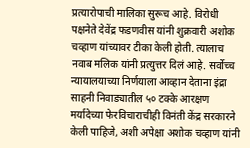प्रत्यारोपाची मालिका सुरूच आहे. विरोधी पक्षनेते देवेंद्र फडणवीस यांनी शुक्रवारी अशोक चव्हाण यांच्यावर टीका केली होती. त्यालाच नवाब मलिक यांनी प्रत्युत्तर दिलं आहे. सर्वोच्च न्यायालयाच्या निर्णयाला आव्हान देताना इंद्रा साहनी निवाड्यातील ५० टक्के आरक्षण मर्यादेच्या फेरविचाराचीही विनंती केंद्र सरकारने केली पाहिजे, अशी अपेक्षा अशोक चव्हाण यांनी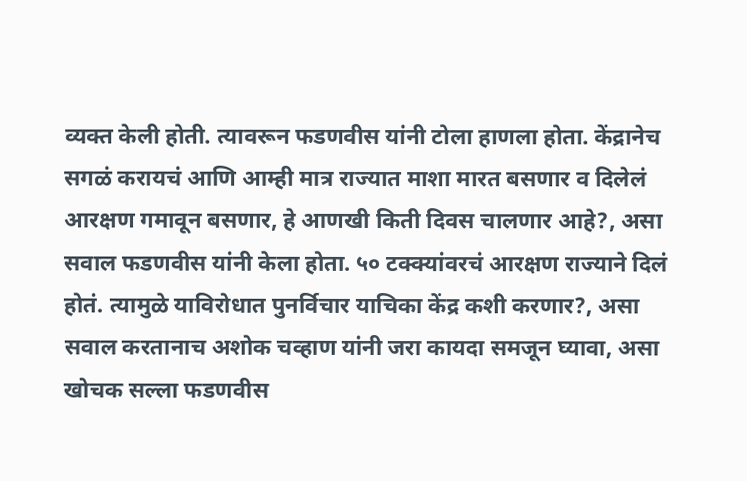व्यक्त केली होती. त्यावरून फडणवीस यांनी टोला हाणला होता. केंद्रानेच सगळं करायचं आणि आम्ही मात्र राज्यात माशा मारत बसणार व दिलेलं आरक्षण गमावून बसणार, हे आणखी किती दिवस चालणार आहे?, असा सवाल फडणवीस यांनी केला होता. ५० टक्क्यांवरचं आरक्षण राज्याने दिलं होतं. त्यामुळे याविरोधात पुनर्विचार याचिका केंद्र कशी करणार?, असा सवाल करतानाच अशोक चव्हाण यांनी जरा कायदा समजून घ्यावा, असा खोचक सल्ला फडणवीस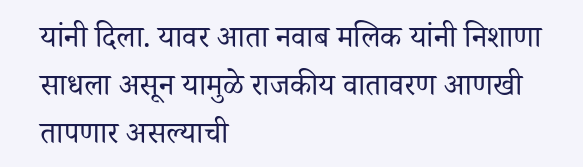यांनी दिला. यावर आता नवाब मलिक यांनी निशाणा साधला असून यामुळे राजकीय वातावरण आणखी तापणार असल्याची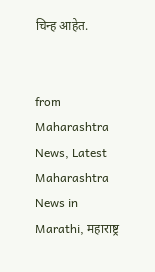चिन्ह आहेत.


from Maharashtra News, Latest Maharashtra News in Marathi, महाराष्ट्र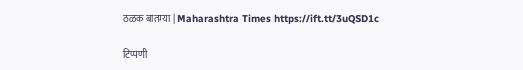ठळक बातम्या | Maharashtra Times https://ift.tt/3uQSD1c

टिप्पणी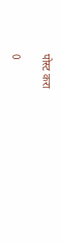पोस्ट करा

0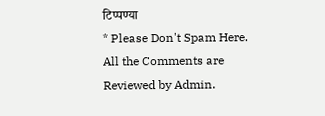टिप्पण्या
* Please Don't Spam Here. All the Comments are Reviewed by Admin.